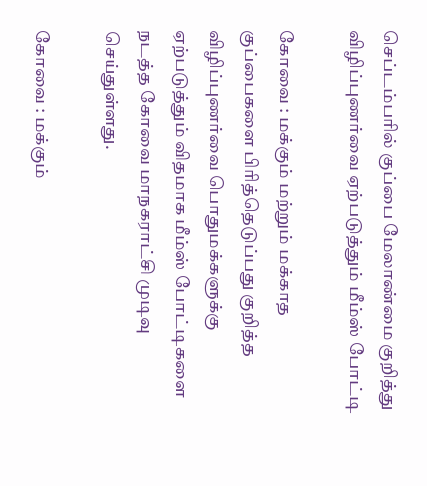செப்டம்பரில் குப்பை மேலாண்மை குறித்து விழிப்புணர்வை ஏற்படுத்தும் மீம்ஸ் போட்டி

கோவை : மக்கும் மற்றும் மக்காத குப்பைகளை பிரித்தெடுப்பது குறித்த விழிப்புணர்வை பொதுமக்களுக்கு ஏற்படுத்தும் விதமாக மீம்ஸ் போட்டிகளை நடத்த கோவை மாநகராட்சி முடிவு செய்துள்ளது.

கோவை : மக்கும்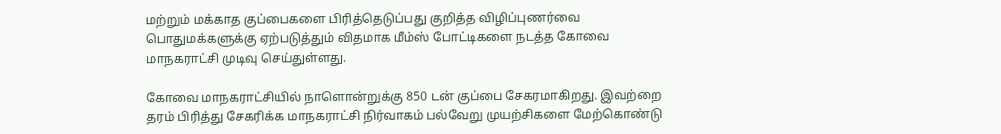மற்றும் மக்காத குப்பைகளை பிரித்தெடுப்பது குறித்த விழிப்புணர்வை பொதுமக்களுக்கு ஏற்படுத்தும் விதமாக மீம்ஸ் போட்டிகளை நடத்த கோவை மாநகராட்சி முடிவு செய்துள்ளது.

கோவை மாநகராட்சியில் நாளொன்றுக்கு 850 டன் குப்பை சேகரமாகிறது. இவற்றை தரம் பிரித்து சேகரிக்க மாநகராட்சி நிர்வாகம் பல்வேறு முயற்சிகளை மேற்கொண்டு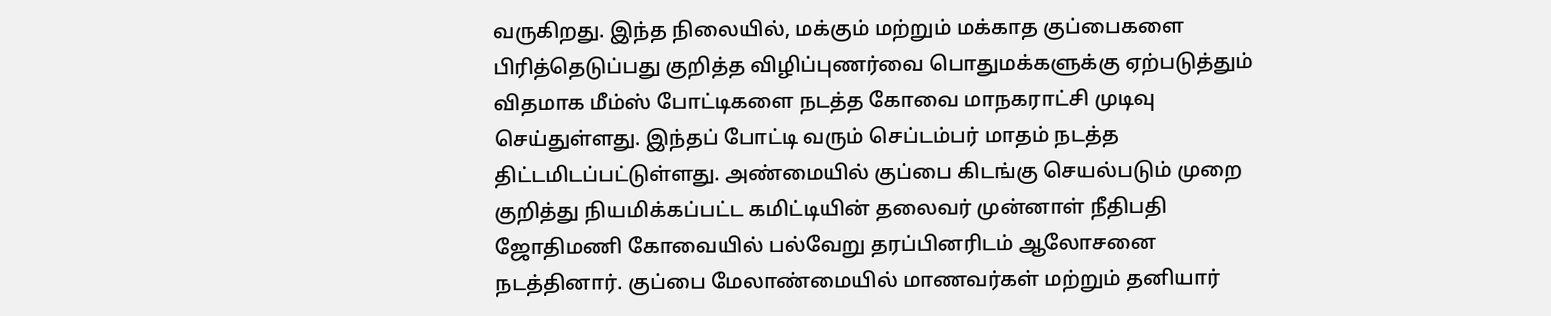வருகிறது. இந்த நிலையில், மக்கும் மற்றும் மக்காத குப்பைகளை பிரித்தெடுப்பது குறித்த விழிப்புணர்வை பொதுமக்களுக்கு ஏற்படுத்தும் விதமாக மீம்ஸ் போட்டிகளை நடத்த கோவை மாநகராட்சி முடிவு செய்துள்ளது. இந்தப் போட்டி வரும் செப்டம்பர் மாதம் நடத்த திட்டமிடப்பட்டுள்ளது. அண்மையில் குப்பை கிடங்கு செயல்படும் முறை குறித்து நியமிக்கப்பட்ட கமிட்டியின் தலைவர் முன்னாள் நீதிபதி ஜோதிமணி கோவையில் பல்வேறு தரப்பினரிடம் ஆலோசனை நடத்தினார். குப்பை மேலாண்மையில் மாணவர்கள் மற்றும் தனியார்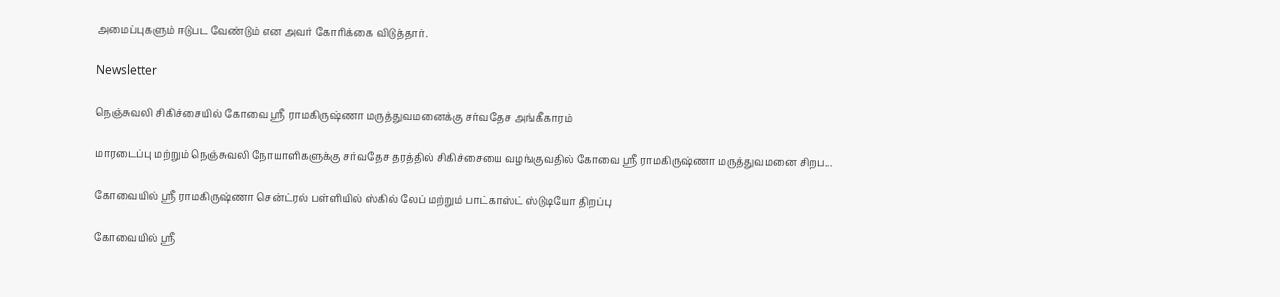அமைப்புகளும் ஈடுபட வேண்டும் என அவர் கோரிக்கை விடுத்தார்.

Newsletter

நெஞ்சுவலி சிகிச்சையில் கோவை ஸ்ரீ ராமகிருஷ்ணா மருத்துவமனைக்கு சர்வதேச அங்கீகாரம்

மாரடைப்பு மற்றும் நெஞ்சுவலி நோயாளிகளுக்கு சர்வதேச தரத்தில் சிகிச்சையை வழங்குவதில் கோவை ஸ்ரீ ராமகிருஷ்ணா மருத்துவமனை சிறப...

கோவையில் ஸ்ரீ ராமகிருஷ்ணா சென்ட்ரல் பள்ளியில் ஸ்கில் லேப் மற்றும் பாட்காஸ்ட் ஸ்டுடியோ திறப்பு

கோவையில் ஸ்ரீ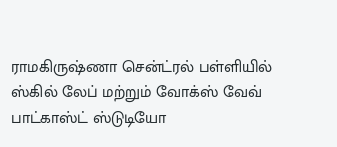ராமகிருஷ்ணா சென்ட்ரல் பள்ளியில் ஸ்கில் லேப் மற்றும் வோக்ஸ் வேவ் பாட்காஸ்ட் ஸ்டுடியோ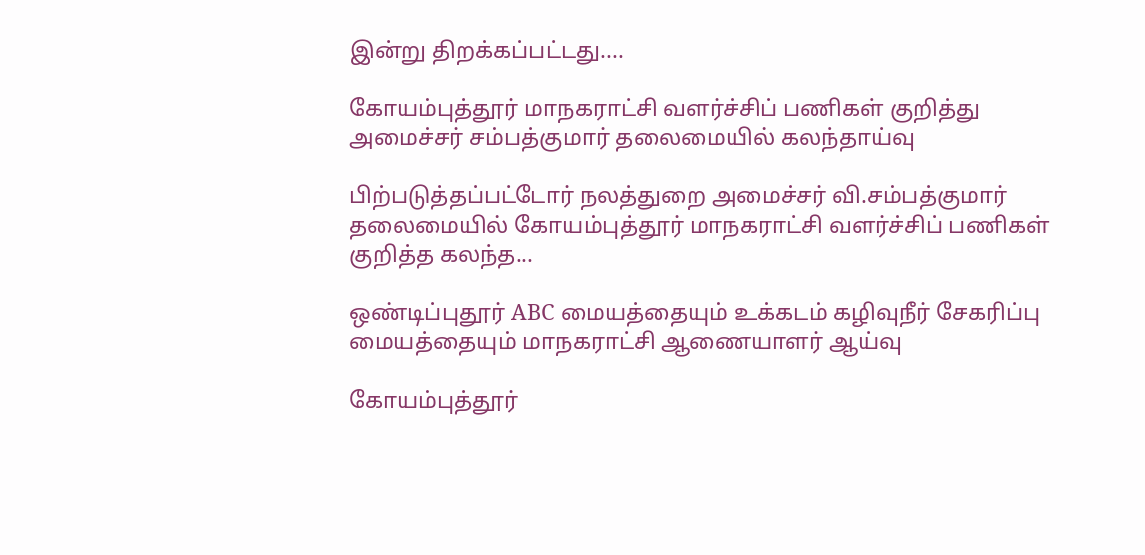இன்று திறக்கப்பட்டது....

கோயம்புத்தூர் மாநகராட்சி வளர்ச்சிப் பணிகள் குறித்து அமைச்சர் சம்பத்குமார் தலைமையில் கலந்தாய்வு

பிற்படுத்தப்பட்டோர் நலத்துறை அமைச்சர் வி.சம்பத்குமார் தலைமையில் கோயம்புத்தூர் மாநகராட்சி வளர்ச்சிப் பணிகள் குறித்த கலந்த...

ஒண்டிப்புதூர் ABC மையத்தையும் உக்கடம் கழிவுநீர் சேகரிப்பு மையத்தையும் மாநகராட்சி ஆணையாளர் ஆய்வு

கோயம்புத்தூர்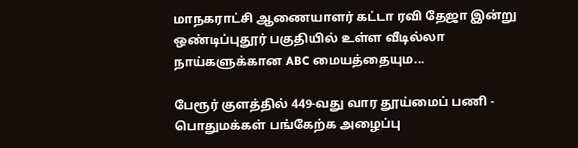மாநகராட்சி ஆணையாளர் கட்டா ரவி தேஜா இன்று ஒண்டிப்புதூர் பகுதியில் உள்ள வீடில்லா நாய்களுக்கான ABC மையத்தையும...

பேரூர் குளத்தில் 449-வது வார தூய்மைப் பணி - பொதுமக்கள் பங்கேற்க அழைப்பு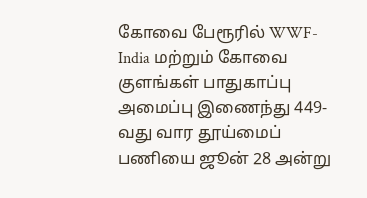கோவை பேரூரில் WWF-India மற்றும் கோவை குளங்கள் பாதுகாப்பு அமைப்பு இணைந்து 449-வது வார தூய்மைப் பணியை ஜூன் 28 அன்று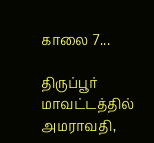காலை 7...

திருப்பூர் மாவட்டத்தில் அமராவதி,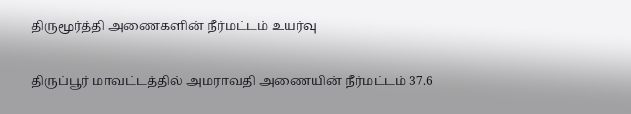திருமூர்த்தி அணைகளின் நீர்மட்டம் உயர்வு

திருப்பூர் மாவட்டத்தில் அமராவதி அணையின் நீர்மட்டம் 37.6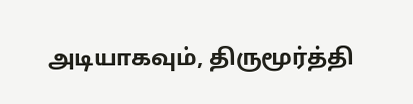அடியாகவும், திருமூர்த்தி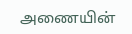அணையின்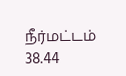நீர்மட்டம் 38.44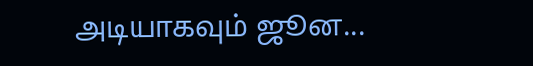அடியாகவும் ஜூன...